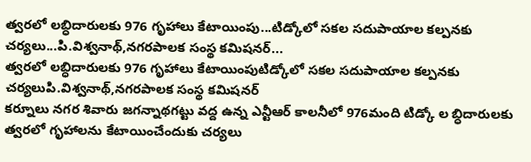త్వరలో లబ్ధిదారులకు 976 గృహాలు కేటాయింపు...టిడ్కోలో సకల సదుపాయాల కల్పనకు చర్యలు...పి.విశ్వనాథ్,నగరపాలక సంస్థ కమిషనర్...
త్వరలో లబ్ధిదారులకు 976 గృహాలు కేటాయింపుటిడ్కోలో సకల సదుపాయాల కల్పనకు చర్యలుపి.విశ్వనాథ్,నగరపాలక సంస్థ కమిషనర్
కర్నూలు నగర శివారు జగన్నాథగట్టు వద్ద ఉన్న ఎన్టీఆర్ కాలనీలో 976మంది టిడ్కో ల బ్ధిదారులకు త్వరలో గృహాలను కేటాయించేందుకు చర్యలు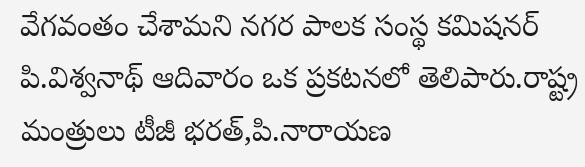వేగవంతం చేశామని నగర పాలక సంస్థ కమిషనర్ పి.విశ్వనాథ్ ఆదివారం ఒక ప్రకటనలో తెలిపారు.రాష్ట్ర మంత్రులు టీజీ భరత్,పి.నారాయణ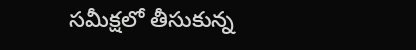సమీక్షలో తీసుకున్న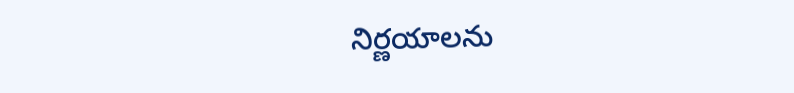నిర్ణయాలను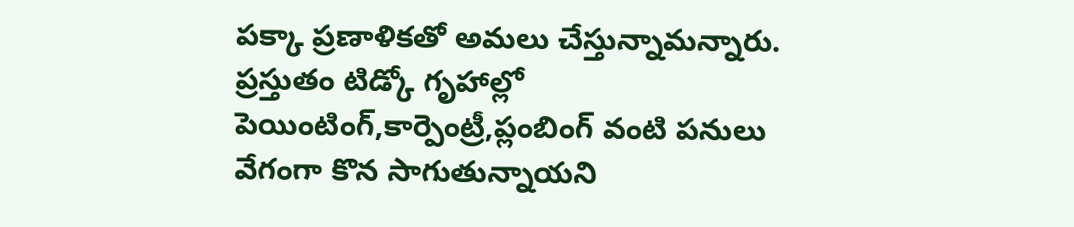పక్కా ప్రణాళికతో అమలు చేస్తున్నామన్నారు.
ప్రస్తుతం టిడ్కో గృహాల్లో పెయింటింగ్,కార్పెంట్రీ,ప్లంబింగ్ వంటి పనులు వేగంగా కొన సాగుతున్నాయని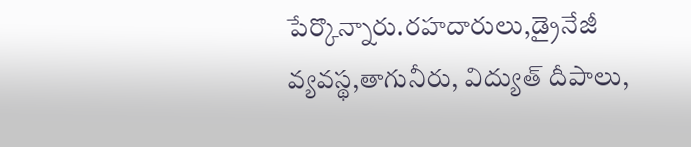పేర్కొన్నారు.రహదారులు,డ్రైనేజీ వ్యవస్థ,తాగునీరు, విద్యుత్ దీపాలు,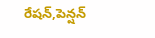రేషన్,పెన్షన్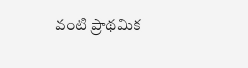వంటి ప్రాథమిక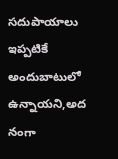సదుపాయాలు ఇప్పటికే అందుబాటులో ఉన్నాయని,అద నంగా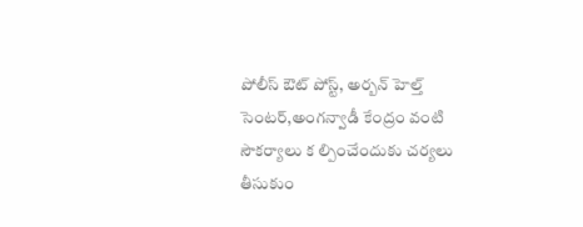పోలీస్ ఔట్ పోస్ట్, అర్బన్ హెల్త్ సెంటర్,అంగన్వాడీ కేంద్రం వంటి సౌకర్యాలు క ల్పించేందుకు చర్యలు తీసుకుం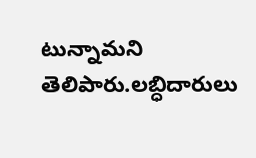టున్నామని తెలిపారు.లబ్ధిదారులు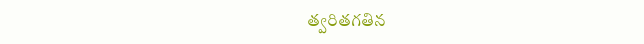త్వరితగతిన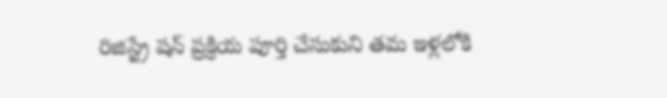రిజిస్ట్రే షన్ ప్రక్రియ పూర్తి చేసుకుని తమ ఇళ్లలోకి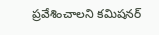ప్రవేశించాలని కమిషనర్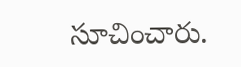సూచించారు.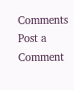Comments
Post a Comment